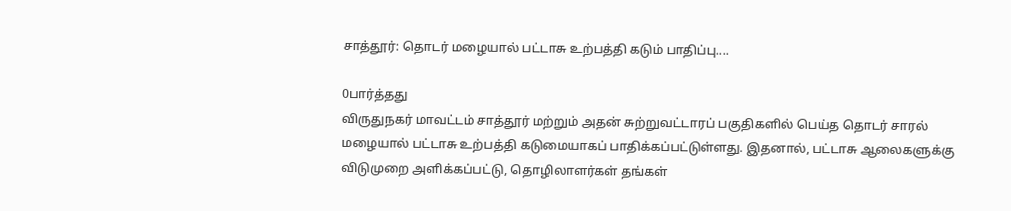சாத்தூர்: தொடர் மழையால் பட்டாசு உற்பத்தி கடும் பாதிப்பு....

0பார்த்தது
விருதுநகர் மாவட்டம் சாத்தூர் மற்றும் அதன் சுற்றுவட்டாரப் பகுதிகளில் பெய்த தொடர் சாரல் மழையால் பட்டாசு உற்பத்தி கடுமையாகப் பாதிக்கப்பட்டுள்ளது. இதனால், பட்டாசு ஆலைகளுக்கு விடுமுறை அளிக்கப்பட்டு, தொழிலாளர்கள் தங்கள்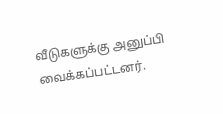வீடுகளுக்கு அனுப்பி வைக்கப்பட்டனர்.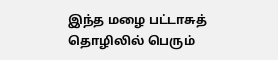இந்த மழை பட்டாசுத் தொழிலில் பெரும்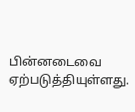பின்னடைவை ஏற்படுத்தியுள்ளது.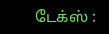டேக்ஸ் :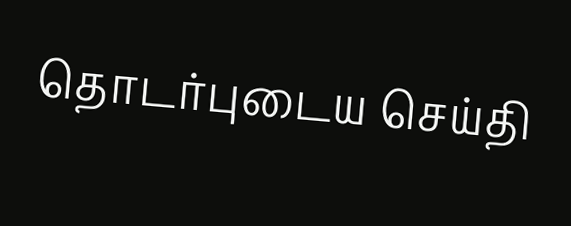தொடர்புடைய செய்தி